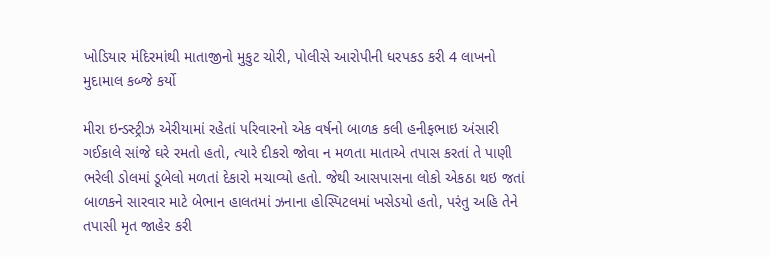ખોડિયાર મંદિરમાંથી માતાજીનો મુકુટ ચોરી, પોલીસે આરોપીની ધરપકડ કરી 4 લાખનો મુદામાલ કબ્જે કર્યો

મીરા ઇન્‍ડસ્‍ટ્રીઝ એરીયામાં રહેતાં પરિવારનો એક વર્ષનો બાળક કલી હનીફભાઇ અંસારી ગઈકાલે સાંજે ઘરે રમતો હતો, ત્યારે દીકરો જોવા ન મળતા માતાએ તપાસ કરતાં તે પાણી ભરેલી ડોલમાં ડૂબેલો મળતાં દેકારો મચાવ્‍યો હતો. જેથી આસપાસના લોકો એકઠા થઇ જતાં બાળકને સારવાર માટે બેભાન હાલતમાં ઝનાના હોસ્‍પિટલમાં ખસેડયો હતો, પરંતુ અહિ તેને તપાસી મૃત જાહેર કરી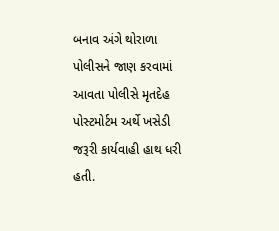બનાવ અંગે થોરાળા પોલીસને જાણ કરવામાં આવતા પોલીસે મૃતદેહ પોસ્ટમોર્ટમ અર્થે ખસેડી જરૂરી કાર્યવાહી હાથ ધરી હતી.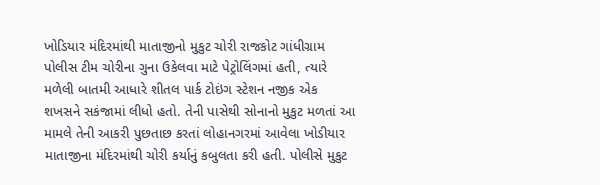ખોડિયાર મંદિરમાંથી માતાજીનો મુકુટ ચોરી રાજકોટ ગાંધીગ્રામ પોલીસ ટીમ ચોરીના ગુના ઉકેલવા માટે પેટ્રોલિંગમાં હતી, ત્‍યારે મળેલી બાતમી આધારે શીતલ પાર્ક ટોઇંગ સ્‍ટેશન નજીક એક શખસને સકંજામાં લીધો હતો. તેની પાસેથી સોનાનો મુકુટ મળતાં આ મામલે તેની આકરી પુછતાછ કરતાં લોહાનગરમાં આવેલા ખોડીયાર માતાજીના મંદિરમાંથી ચોરી કર્યાનું કબુલતા કરી હતી. પોલીસે મુકુટ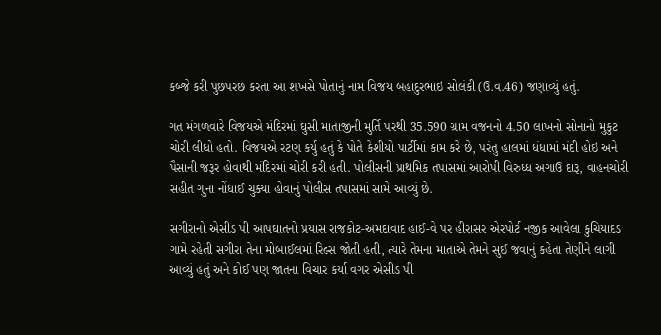કબ્‍જે કરી પુછપરછ કરતા આ શખસે પોતાનું નામ વિજય બહાદુરભાઇ સોલંકી (ઉ.વ.46) જણાવ્‍યું હતું.

ગત મંગળવારે વિજયએ મંદિરમાં ઘુસી માતાજીની મુર્તિ પરથી 35.590 ગ્રામ વજનનો 4.50 લાખનો સોનાનો મુકુટ ચોરી લીધો હતો. વિજયએ રટણ કર્યુ હતું કે પોતે કેશીયો પાર્ટીમાં કામ કરે છે, પરંતુ હાલમાં ધંધામાં મંદી હોઇ અને પૈસાની જરૂર હોવાથી મંદિરમાં ચોરી કરી હતી. પોલીસની પ્રાથમિક તપાસમાં આરોપી વિરુધ્ધ અગાઉ દારૂ, વાહનચોરી સહીત ગુના નોંધાઈ ચુક્યા હોવાનું પોલીસ તપાસમાં સામે આવ્યું છે.

સગીરાનો એસીડ પી આપઘાતનો પ્રયાસ રાજકોટ-અમદાવાદ હાઈ-વે પર હીરાસર એરપોર્ટ નજીક આવેલા કુચિયાદડ ગામે રહેતી સગીરા તેના મોબાઈલમાં રિલ્સ જોતી હતી, ત્યારે તેમના માતાએ તેમને સુઈ જવાનું કહેતા તેણીને લાગી આવ્યું હતું અને કોઈ પણ જાતના વિચાર કર્યા વગર એસીડ પી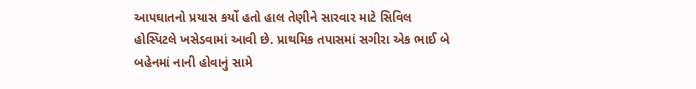આપઘાતનો પ્રયાસ કર્યો હતો હાલ તેણીને સારવાર માટે સિવિલ હોસ્પિટલે ખસેડવામાં આવી છે. પ્રાથમિક તપાસમાં સગીરા એક ભાઈ બે બહેનમાં નાની હોવાનું સામે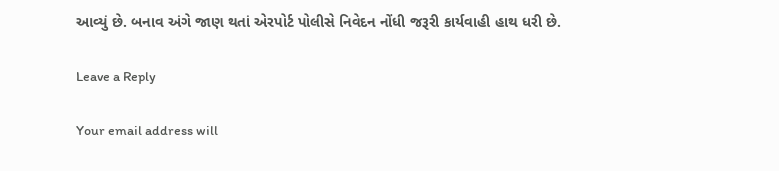આવ્યું છે. બનાવ અંગે જાણ થતાં એરપોર્ટ પોલીસે નિવેદન નોંધી જરૂરી કાર્યવાહી હાથ ધરી છે.

Leave a Reply

Your email address will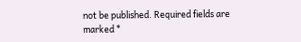not be published. Required fields are marked *